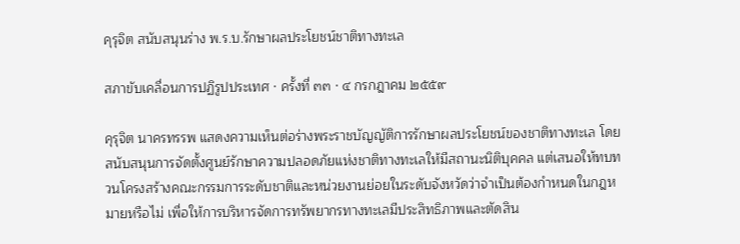คุรุจิต สนับสนุนร่าง พ.ร.บ.รักษาผลประโยชน์ชาติทางทะเล

สภาขับเคลื่อนการปฏิรูปประเทศ · ครั้งที่ ๓๓ · ๔ กรกฎาคม ๒๕๕๙

คุรุจิต นาครทรรพ แสดงความเห็นต่อร่างพระราชบัญญัติการรักษาผลประโยชน์ของชาติทางทะเล โดยสนับสนุนการจัดตั้งศูนย์รักษาความปลอดภัยแห่งชาติทางทะเลให้มีสถานะนิติบุคคล แต่เสนอให้ทบทวนโครงสร้างคณะกรรมการระดับชาติและหน่วยงานย่อยในระดับจังหวัดว่าจำเป็นต้องกำหนดในกฎหมายหรือไม่ เพื่อให้การบริหารจัดการทรัพยากรทางทะเลมีประสิทธิภาพและตัดสิน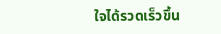ใจได้รวดเร็วขึ้น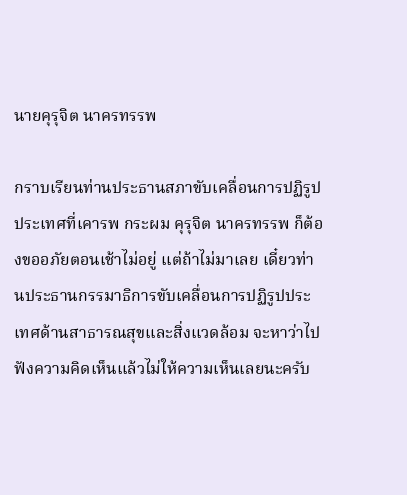นายคุรุจิต นาครทรรพ

กราบเรียนท่านประธานสภาขับเคลื่อนการปฏิรูป ประเทศที่เคารพ กระผม คุรุจิต นาครทรรพ ก็ต้องขออภัยตอนเช้าไม่อยู่ แต่ถ้าไม่มาเลย เดี๋ยวท่านประธานกรรมาธิการขับเคลื่อนการปฏิรูปประเทศด้านสาธารณสุขและสิ่งแวดล้อม จะหาว่าไปฟังความคิดเห็นแล้วไม่ให้ความเห็นเลยนะครับ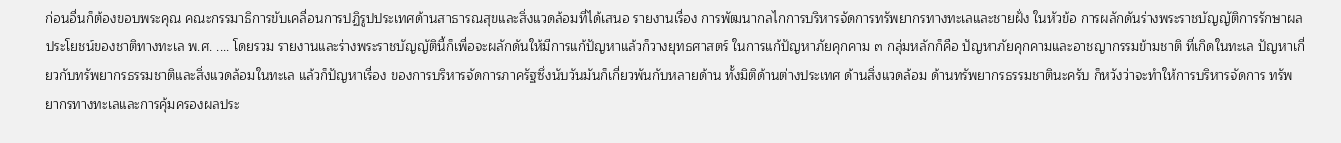ก่อนอื่นก็ต้องขอบพระคุณ คณะกรรมาธิการขับเคลื่อนการปฏิรูปประเทศด้านสาธารณสุขและสิ่งแวดล้อมที่ได้เสนอ รายงานเรื่อง การพัฒนากลไกการบริหารจัดการทรัพยากรทางทะเลและชายฝั่ง ในหัวข้อ การผลักดันร่างพระราชบัญญัติการรักษาผลประโยชน์ของชาติทางทะเล พ.ศ. .... โดยรวม รายงานและร่างพระราชบัญญัตินี้ก็เพื่อจะผลักดันให้มีการแก้ปัญหาแล้วก็วางยุทธศาสตร์ ในการแก้ปัญหาภัยคุกคาม ๓ กลุ่มหลักก็คือ ปัญหาภัยคุกคามและอาชญากรรมข้ามชาติ ที่เกิดในทะเล ปัญหาเกี่ยวกับทรัพยากรธรรมชาติและสิ่งแวดล้อมในทะเล แล้วก็ปัญหาเรื่อง ของการบริหารจัดการภาครัฐซึ่งนับวันมันก็เกี่ยวพันกับหลายด้าน ทั้งมิติด้านต่างประเทศ ด้านสิ่งแวดล้อม ด้านทรัพยากรธรรมชาตินะครับ ก็หวังว่าจะทำให้การบริหารจัดการ ทรัพยากรทางทะเลและการคุ้มครองผลประ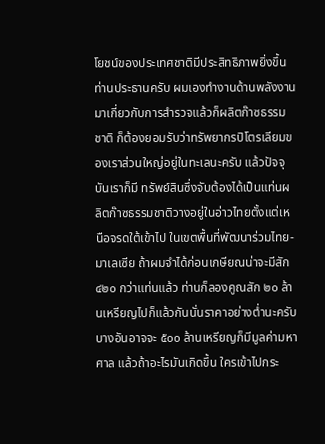โยชน์ของประเทศชาติมีประสิทธิภาพยิ่งขึ้น ท่านประธานครับ ผมเองทำงานด้านพลังงานมาเกี่ยวกับการสำรวจแล้วก็ผลิตก๊าซธรรมชาติ ก็ต้องยอมรับว่าทรัพยากรปิโตรเลียมของเราส่วนใหญ่อยู่ในทะเลนะครับ แล้วปัจจุบันเราก็มี ทรัพย์สินซึ่งจับต้องได้เป็นแท่นผลิตก๊าซธรรมชาติวางอยู่ในอ่าวไทยตั้งแต่เหนือจรดใต้เข้าไป ในเขตพื้นที่พัฒนาร่วมไทย-มาเลเซีย ถ้าผมจำได้ก่อนเกษียณน่าจะมีสัก ๔๒๐ กว่าแท่นแล้ว ท่านก็ลองคูณสัก ๒๐ ล้านเหรียญไปก็แล้วกันนั่นราคาอย่างต่ำนะครับ บางอันอาจจะ ๕๐๐ ล้านเหรียญก็มีมูลค่ามหาศาล แล้วถ้าอะไรมันเกิดขึ้น ใครเข้าไปกระ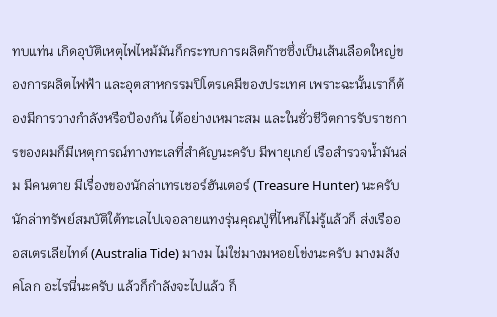ทบแท่น เกิดอุบัติเหตุไฟไหม้มันก็กระทบการผลิตก๊าซซึ่งเป็นเส้นเลือดใหญ่ของการผลิตไฟฟ้า และอุตสาหกรรมปิโตรเคมีของประเทศ เพราะฉะนั้นเราก็ต้องมีการวางกำลังหรือป้องกัน ได้อย่างเหมาะสม และในชั่วชีวิตการรับราชการของผมก็มีเหตุการณ์ทางทะเลที่สำคัญนะครับ มีพายุเกย์ เรือสำรวจน้ำมันล่ม มีคนตาย มีเรื่องของนักล่าเทรเชอร์ฮันเตอร์ (Treasure Hunter) นะครับ นักล่าทรัพย์สมบัติใต้ทะเลไปเจอลายแทงรุ่นคุณปู่ที่ไหนก็ไม่รู้แล้วก็ ส่งเรือออสเตรเลียไทด์ (Australia Tide) มางม ไม่ใช่มางมหอยโข่งนะครับ มางมสังคโลก อะไรนี่นะครับ แล้วก็กำลังจะไปแล้ว ก็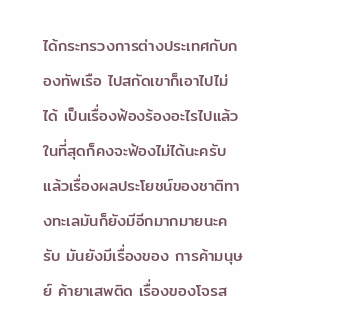ได้กระทรวงการต่างประเทศกับกองทัพเรือ ไปสกัดเขาก็เอาไปไม่ได้ เป็นเรื่องฟ้องร้องอะไรไปแล้วในที่สุดก็คงจะฟ้องไม่ได้นะครับ แล้วเรื่องผลประโยชน์ของชาติทางทะเลมันก็ยังมีอีกมากมายนะครับ มันยังมีเรื่องของ การค้ามนุษย์ ค้ายาเสพติด เรื่องของโจรส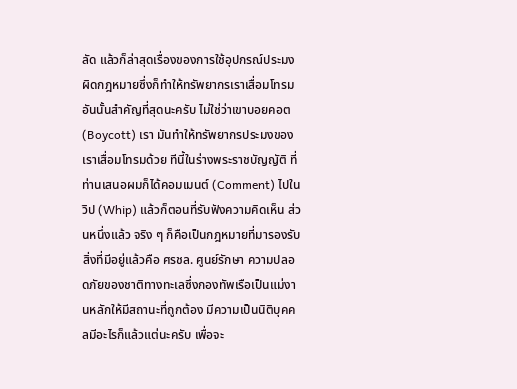ลัด แล้วก็ล่าสุดเรื่องของการใช้อุปกรณ์ประมง ผิดกฎหมายซึ่งก็ทำให้ทรัพยากรเราเสื่อมโทรมอันนั้นสำคัญที่สุดนะครับ ไม่ใช่ว่าเขาบอยคอต (Boycott) เรา มันทำให้ทรัพยากรประมงของเราเสื่อมโทรมด้วย ทีนี้ในร่างพระราชบัญญัติ ที่ท่านเสนอผมก็ได้คอมเมนต์ (Comment) ไปในวิป (Whip) แล้วก็ตอนที่รับฟังความคิดเห็น ส่วนหนึ่งแล้ว จริง ๆ ก็คือเป็นกฎหมายที่มารองรับสิ่งที่มีอยู่แล้วคือ ศรชล. ศูนย์รักษา ความปลอดภัยของชาติทางทะเลซึ่งกองทัพเรือเป็นแม่งานหลักให้มีสถานะที่ถูกต้อง มีความเป็นนิติบุคคลมีอะไรก็แล้วแต่นะครับ เพื่อจะ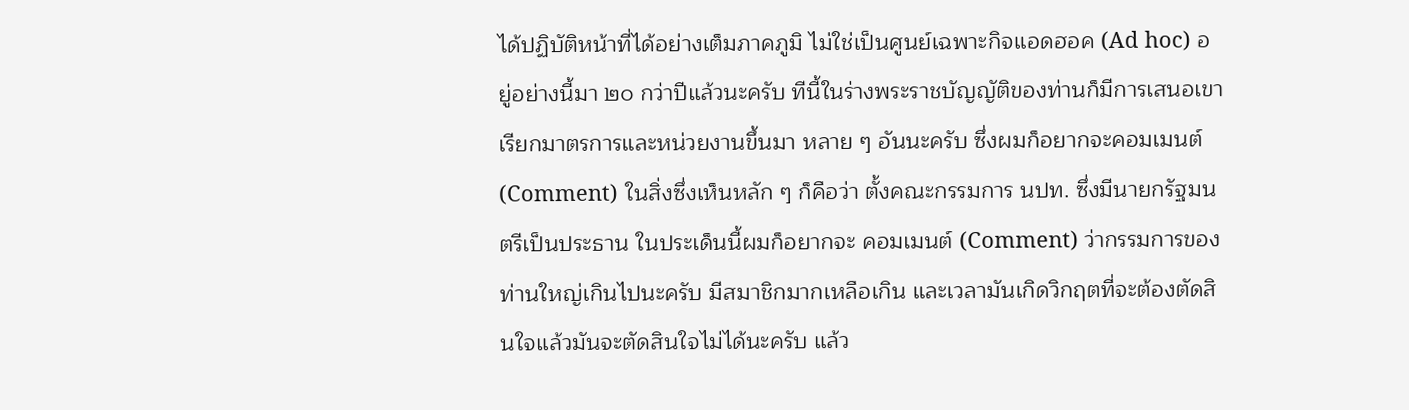ได้ปฏิบัติหน้าที่ได้อย่างเต็มภาคภูมิ ไม่ใช่เป็นศูนย์เฉพาะกิจแอดฮอค (Ad hoc) อยู่อย่างนี้มา ๒๐ กว่าปีแล้วนะครับ ทีนี้ในร่างพระราชบัญญัติของท่านก็มีการเสนอเขาเรียกมาตรการและหน่วยงานขึ้นมา หลาย ๆ อันนะครับ ซึ่งผมก็อยากจะคอมเมนต์ (Comment) ในสิ่งซึ่งเห็นหลัก ๆ ก็คือว่า ตั้งคณะกรรมการ นปท. ซึ่งมีนายกรัฐมนตรีเป็นประธาน ในประเด็นนี้ผมก็อยากจะ คอมเมนต์ (Comment) ว่ากรรมการของท่านใหญ่เกินไปนะครับ มีสมาชิกมากเหลือเกิน และเวลามันเกิดวิกฤตที่จะต้องตัดสินใจแล้วมันจะตัดสินใจไม่ได้นะครับ แล้ว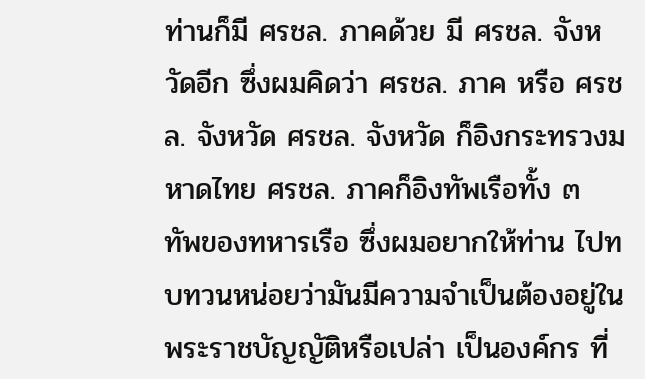ท่านก็มี ศรชล. ภาคด้วย มี ศรชล. จังหวัดอีก ซึ่งผมคิดว่า ศรชล. ภาค หรือ ศรชล. จังหวัด ศรชล. จังหวัด ก็อิงกระทรวงมหาดไทย ศรชล. ภาคก็อิงทัพเรือทั้ง ๓ ทัพของทหารเรือ ซึ่งผมอยากให้ท่าน ไปทบทวนหน่อยว่ามันมีความจำเป็นต้องอยู่ในพระราชบัญญัติหรือเปล่า เป็นองค์กร ที่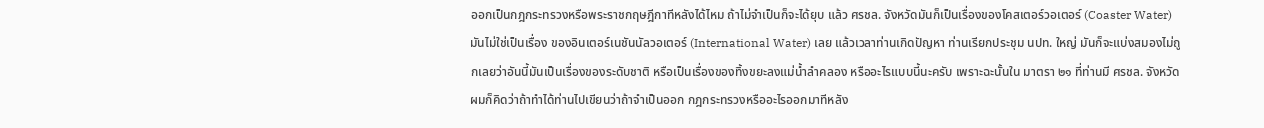ออกเป็นกฎกระทรวงหรือพระราชกฤษฎีกาทีหลังได้ไหม ถ้าไม่จำเป็นก็จะได้ยุบ แล้ว ศรชล. จังหวัดมันก็เป็นเรื่องของโคสเตอร์วอเตอร์ (Coaster Water) มันไม่ใช่เป็นเรื่อง ของอินเตอร์เนชันนัลวอเตอร์ (International Water) เลย แล้วเวลาท่านเกิดปัญหา ท่านเรียกประชุม นปท. ใหญ่ มันก็จะแบ่งสมองไม่ถูกเลยว่าอันนี้มันเป็นเรื่องของระดับชาติ หรือเป็นเรื่องของทิ้งขยะลงแม่น้ำลำคลอง หรืออะไรแบบนี้นะครับ เพราะฉะนั้นใน มาตรา ๒๑ ที่ท่านมี ศรชล. จังหวัด ผมก็คิดว่าถ้าทำได้ท่านไปเขียนว่าถ้าจำเป็นออก กฎกระทรวงหรืออะไรออกมาทีหลัง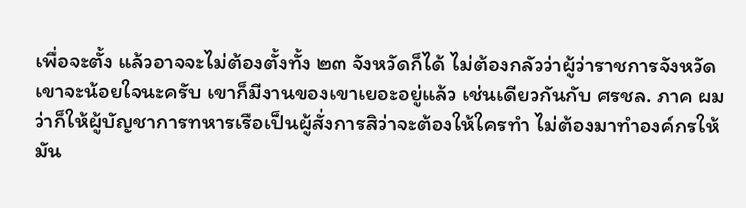เพื่อจะตั้ง แล้วอาจจะไม่ต้องตั้งทั้ง ๒๓ จังหวัดก็ได้ ไม่ต้องกลัวว่าผู้ว่าราชการจังหวัดเขาจะน้อยใจนะครับ เขาก็มีงานของเขาเยอะอยู่แล้ว เช่นเดียวกันกับ ศรชล. ภาค ผมว่าก็ให้ผู้บัญชาการทหารเรือเป็นผู้สั่งการสิว่าจะต้องให้ใครทำ ไม่ต้องมาทำองค์กรให้มัน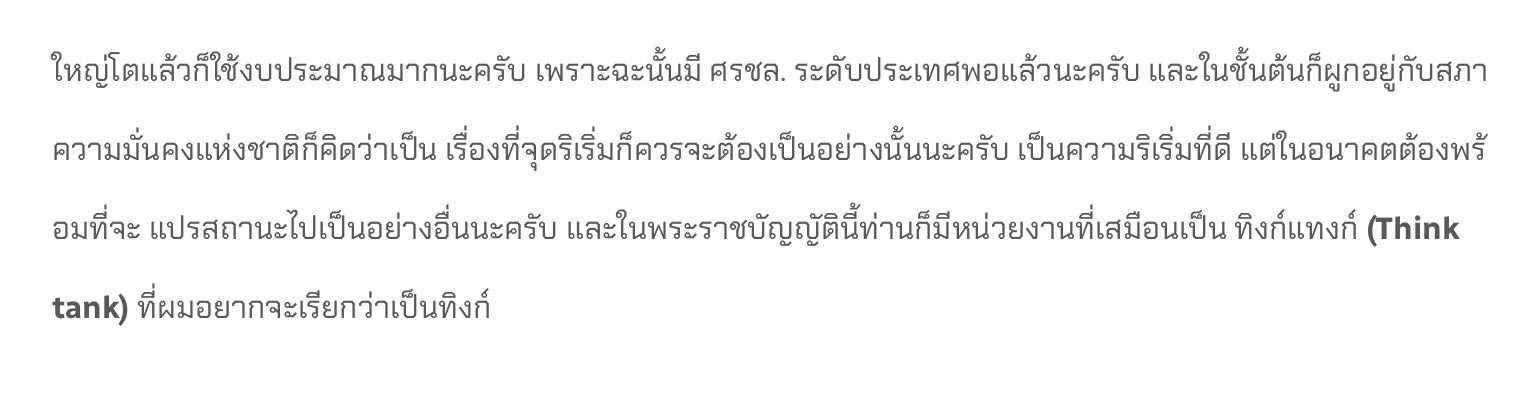ใหญ่โตแล้วก็ใช้งบประมาณมากนะครับ เพราะฉะนั้นมี ศรชล. ระดับประเทศพอแล้วนะครับ และในชั้นต้นก็ผูกอยู่กับสภาความมั่นคงแห่งชาติก็คิดว่าเป็น เรื่องที่จุดริเริ่มก็ควรจะต้องเป็นอย่างนั้นนะครับ เป็นความริเริ่มที่ดี แต่ในอนาคตต้องพร้อมที่จะ แปรสถานะไปเป็นอย่างอื่นนะครับ และในพระราชบัญญัตินี้ท่านก็มีหน่วยงานที่เสมือนเป็น ทิงก์แทงก์ (Think tank) ที่ผมอยากจะเรียกว่าเป็นทิงก์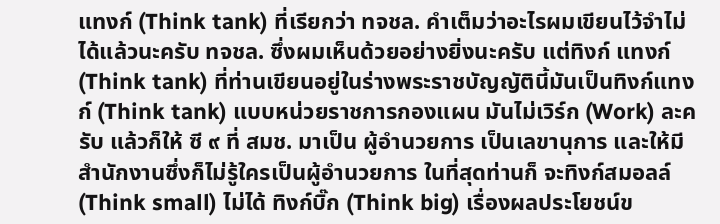แทงก์ (Think tank) ที่เรียกว่า ทจชล. คำเต็มว่าอะไรผมเขียนไว้จำไม่ได้แล้วนะครับ ทจชล. ซึ่งผมเห็นด้วยอย่างยิ่งนะครับ แต่ทิงก์ แทงก์ (Think tank) ที่ท่านเขียนอยู่ในร่างพระราชบัญญัตินี้มันเป็นทิงก์แทงก์ (Think tank) แบบหน่วยราชการกองแผน มันไม่เวิร์ก (Work) ละครับ แล้วก็ให้ ซี ๙ ที่ สมช. มาเป็น ผู้อำนวยการ เป็นเลขานุการ และให้มีสำนักงานซึ่งก็ไม่รู้ใครเป็นผู้อำนวยการ ในที่สุดท่านก็ จะทิงก์สมอลล์ (Think small) ไม่ได้ ทิงก์บิ๊ก (Think big) เรื่องผลประโยชน์ข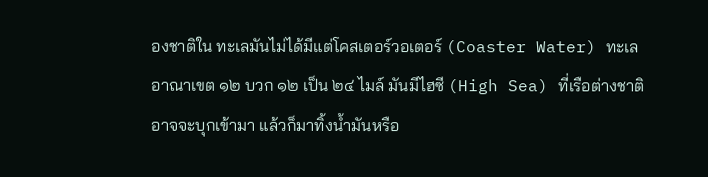องชาติใน ทะเลมันไม่ได้มีแต่โคสเตอร์วอเตอร์ (Coaster Water) ทะเลอาณาเขต ๑๒ บวก ๑๒ เป็น ๒๔ ไมล์ มันมีไฮซี (High Sea) ที่เรือต่างชาติอาจจะบุกเข้ามา แล้วก็มาทิ้งน้ำมันหรือ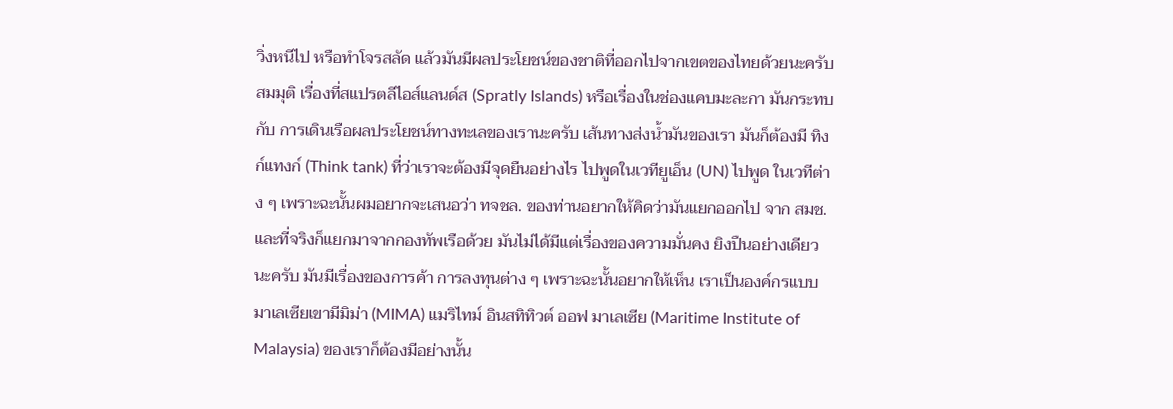วิ่งหนีไป หรือทำโจรสลัด แล้วมันมีผลประโยชน์ของชาติที่ออกไปจากเขตของไทยด้วยนะครับ สมมุติ เรื่องที่สแปรตลีไอส์แลนด์ส (Spratly Islands) หรือเรื่องในช่องแคบมะละกา มันกระทบกับ การเดินเรือผลประโยชน์ทางทะเลของเรานะครับ เส้นทางส่งน้ำมันของเรา มันก็ต้องมี ทิงก์แทงก์ (Think tank) ที่ว่าเราจะต้องมีจุดยืนอย่างไร ไปพูดในเวทียูเอ็น (UN) ไปพูด ในเวทีต่าง ๆ เพราะฉะนั้นผมอยากจะเสนอว่า ทจชล. ของท่านอยากให้คิดว่ามันแยกออกไป จาก สมช. และที่จริงก็แยกมาจากกองทัพเรือด้วย มันไม่ได้มีแต่เรื่องของความมั่นคง ยิงปืนอย่างเดียวนะครับ มันมีเรื่องของการค้า การลงทุนต่าง ๆ เพราะฉะนั้นอยากให้เห็น เราเป็นองค์กรแบบมาเลเซียเขามีมิม่า (MIMA) แมริไทม์ อินสทิทิวต์ ออฟ มาเลเซีย (Maritime Institute of Malaysia) ของเราก็ต้องมีอย่างนั้น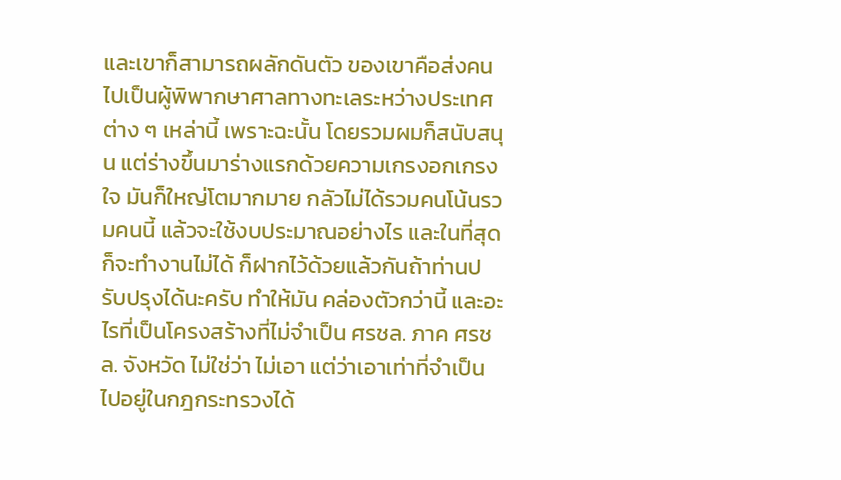และเขาก็สามารถผลักดันตัว ของเขาคือส่งคนไปเป็นผู้พิพากษาศาลทางทะเลระหว่างประเทศต่าง ๆ เหล่านี้ เพราะฉะนั้น โดยรวมผมก็สนับสนุน แต่ร่างขึ้นมาร่างแรกด้วยความเกรงอกเกรงใจ มันก็ใหญ่โตมากมาย กลัวไม่ได้รวมคนโน้นรวมคนนี้ แล้วจะใช้งบประมาณอย่างไร และในที่สุดก็จะทำงานไม่ได้ ก็ฝากไว้ด้วยแล้วกันถ้าท่านปรับปรุงได้นะครับ ทำให้มัน คล่องตัวกว่านี้ และอะไรที่เป็นโครงสร้างที่ไม่จำเป็น ศรชล. ภาค ศรชล. จังหวัด ไม่ใช่ว่า ไม่เอา แต่ว่าเอาเท่าที่จำเป็นไปอยู่ในกฎกระทรวงได้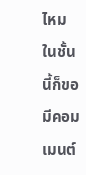ไหม ในชั้นนี้ก็ขอมีคอมเมนต์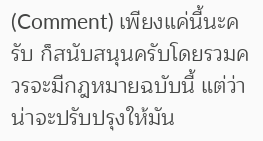(Comment) เพียงแค่นี้นะครับ ก็สนับสนุนครับโดยรวมควรจะมีกฎหมายฉบับนี้ แต่ว่า น่าจะปรับปรุงให้มัน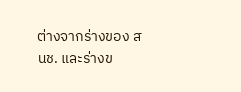ต่างจากร่างของ สนช. และร่างข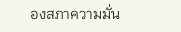องสภาความมั่น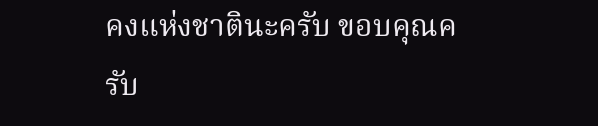คงแห่งชาตินะครับ ขอบคุณครับ